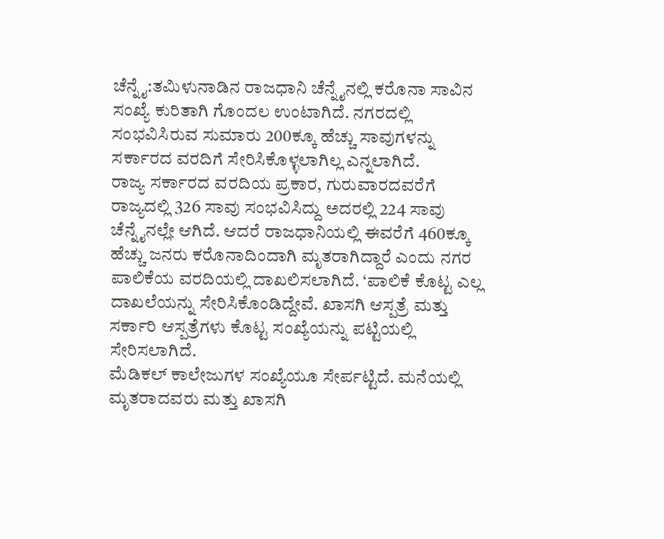ಚೆನ್ನೈ:ತಮಿಳುನಾಡಿನ ರಾಜಧಾನಿ ಚೆನ್ನೈನಲ್ಲಿ ಕರೊನಾ ಸಾವಿನ ಸಂಖ್ಯೆ ಕುರಿತಾಗಿ ಗೊಂದಲ ಉಂಟಾಗಿದೆ. ನಗರದಲ್ಲಿ ಸಂಭವಿಸಿರುವ ಸುಮಾರು 200ಕ್ಕೂ ಹೆಚ್ಚು ಸಾವುಗಳನ್ನು ಸರ್ಕಾರದ ವರದಿಗೆ ಸೇರಿಸಿಕೊಳ್ಳಲಾಗಿಲ್ಲ ಎನ್ನಲಾಗಿದೆ.
ರಾಜ್ಯ ಸರ್ಕಾರದ ವರದಿಯ ಪ್ರಕಾರ, ಗುರುವಾರದವರೆಗೆ ರಾಜ್ಯದಲ್ಲಿ 326 ಸಾವು ಸಂಭವಿಸಿದ್ದು ಅದರಲ್ಲಿ 224 ಸಾವು ಚೆನ್ನೈನಲ್ಲೇ ಆಗಿದೆ. ಆದರೆ ರಾಜಧಾನಿಯಲ್ಲಿ ಈವರೆಗೆ 460ಕ್ಕೂ ಹೆಚ್ಚು ಜನರು ಕರೊನಾದಿಂದಾಗಿ ಮೃತರಾಗಿದ್ದಾರೆ ಎಂದು ನಗರ ಪಾಲಿಕೆಯ ವರದಿಯಲ್ಲಿ ದಾಖಲಿಸಲಾಗಿದೆ. ‘ಪಾಲಿಕೆ ಕೊಟ್ಟ ಎಲ್ಲ ದಾಖಲೆಯನ್ನು ಸೇರಿಸಿಕೊಂಡಿದ್ದೇವೆ. ಖಾಸಗಿ ಆಸ್ಪತ್ರೆ ಮತ್ತು ಸರ್ಕಾರಿ ಆಸ್ಪತ್ರೆಗಳು ಕೊಟ್ಟ ಸಂಖ್ಯೆಯನ್ನು ಪಟ್ಟಿಯಲ್ಲಿ ಸೇರಿಸಲಾಗಿದೆ.
ಮೆಡಿಕಲ್ ಕಾಲೇಜುಗಳ ಸಂಖ್ಯೆಯೂ ಸೇರ್ಪಟ್ಟಿದೆ. ಮನೆಯಲ್ಲಿ ಮೃತರಾದವರು ಮತ್ತು ಖಾಸಗಿ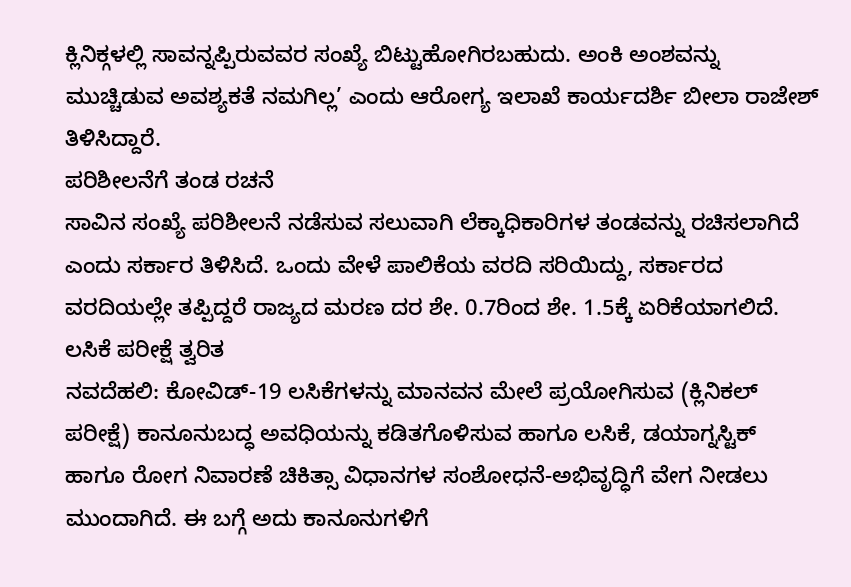ಕ್ಲಿನಿಕ್ಗಳಲ್ಲಿ ಸಾವನ್ನಪ್ಪಿರುವವರ ಸಂಖ್ಯೆ ಬಿಟ್ಟುಹೋಗಿರಬಹುದು. ಅಂಕಿ ಅಂಶವನ್ನು ಮುಚ್ಚಿಡುವ ಅವಶ್ಯಕತೆ ನಮಗಿಲ್ಲ’ ಎಂದು ಆರೋಗ್ಯ ಇಲಾಖೆ ಕಾರ್ಯದರ್ಶಿ ಬೀಲಾ ರಾಜೇಶ್ ತಿಳಿಸಿದ್ದಾರೆ.
ಪರಿಶೀಲನೆಗೆ ತಂಡ ರಚನೆ
ಸಾವಿನ ಸಂಖ್ಯೆ ಪರಿಶೀಲನೆ ನಡೆಸುವ ಸಲುವಾಗಿ ಲೆಕ್ಕಾಧಿಕಾರಿಗಳ ತಂಡವನ್ನು ರಚಿಸಲಾಗಿದೆ ಎಂದು ಸರ್ಕಾರ ತಿಳಿಸಿದೆ. ಒಂದು ವೇಳೆ ಪಾಲಿಕೆಯ ವರದಿ ಸರಿಯಿದ್ದು, ಸರ್ಕಾರದ ವರದಿಯಲ್ಲೇ ತಪ್ಪಿದ್ದರೆ ರಾಜ್ಯದ ಮರಣ ದರ ಶೇ. 0.7ರಿಂದ ಶೇ. 1.5ಕ್ಕೆ ಏರಿಕೆಯಾಗಲಿದೆ.
ಲಸಿಕೆ ಪರೀಕ್ಷೆ ತ್ವರಿತ
ನವದೆಹಲಿ: ಕೋವಿಡ್-19 ಲಸಿಕೆಗಳನ್ನು ಮಾನವನ ಮೇಲೆ ಪ್ರಯೋಗಿಸುವ (ಕ್ಲಿನಿಕಲ್ ಪರೀಕ್ಷೆ) ಕಾನೂನುಬದ್ಧ ಅವಧಿಯನ್ನು ಕಡಿತಗೊಳಿಸುವ ಹಾಗೂ ಲಸಿಕೆ, ಡಯಾಗ್ನಸ್ಟಿಕ್ ಹಾಗೂ ರೋಗ ನಿವಾರಣೆ ಚಿಕಿತ್ಸಾ ವಿಧಾನಗಳ ಸಂಶೋಧನೆ-ಅಭಿವೃದ್ಧಿಗೆ ವೇಗ ನೀಡಲು ಮುಂದಾಗಿದೆ. ಈ ಬಗ್ಗೆ ಅದು ಕಾನೂನುಗಳಿಗೆ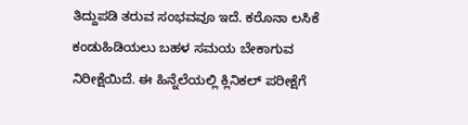ತಿದ್ದುಪಡಿ ತರುವ ಸಂಭವವೂ ಇದೆ. ಕರೊನಾ ಲಸಿಕೆ ಕಂಡುಹಿಡಿಯಲು ಬಹಳ ಸಮಯ ಬೇಕಾಗುವ ನಿರೀಕ್ಷೆಯಿದೆ. ಈ ಹಿನ್ನೆಲೆಯಲ್ಲಿ ಕ್ಲಿನಿಕಲ್ ಪರೀಕ್ಷೆಗೆ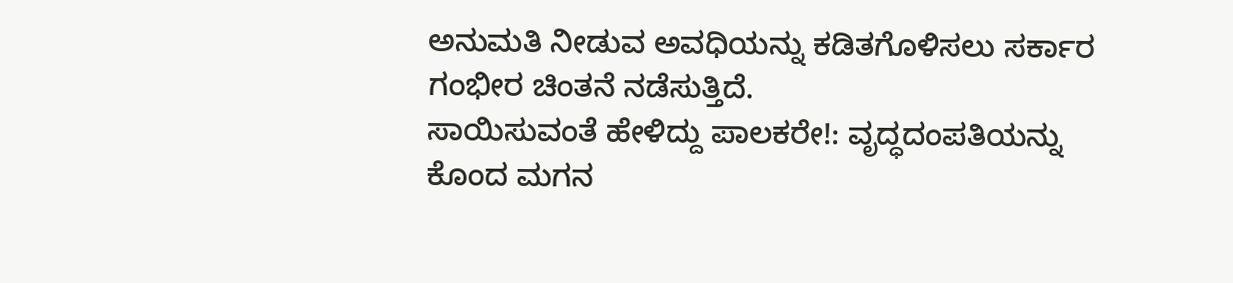ಅನುಮತಿ ನೀಡುವ ಅವಧಿಯನ್ನು ಕಡಿತಗೊಳಿಸಲು ಸರ್ಕಾರ ಗಂಭೀರ ಚಿಂತನೆ ನಡೆಸುತ್ತಿದೆ.
ಸಾಯಿಸುವಂತೆ ಹೇಳಿದ್ದು ಪಾಲಕರೇ!: ವೃದ್ಧದಂಪತಿಯನ್ನು ಕೊಂದ ಮಗನ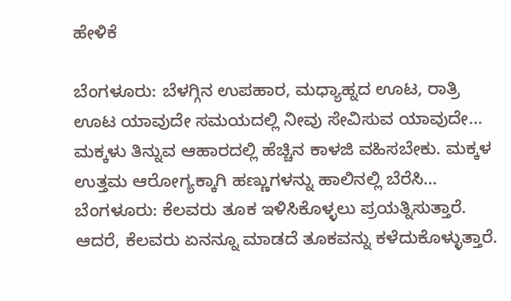ಹೇಳಿಕೆ

ಬೆಂಗಳೂರು: ಬೆಳಗ್ಗಿನ ಉಪಹಾರ, ಮಧ್ಯಾಹ್ನದ ಊಟ, ರಾತ್ರಿ ಊಟ ಯಾವುದೇ ಸಮಯದಲ್ಲಿ ನೀವು ಸೇವಿಸುವ ಯಾವುದೇ…
ಮಕ್ಕಳು ತಿನ್ನುವ ಆಹಾರದಲ್ಲಿ ಹೆಚ್ಚಿನ ಕಾಳಜಿ ವಹಿಸಬೇಕು. ಮಕ್ಕಳ ಉತ್ತಮ ಆರೋಗ್ಯಕ್ಕಾಗಿ ಹಣ್ಣುಗಳನ್ನು ಹಾಲಿನಲ್ಲಿ ಬೆರೆಸಿ…
ಬೆಂಗಳೂರು: ಕೆಲವರು ತೂಕ ಇಳಿಸಿಕೊಳ್ಳಲು ಪ್ರಯತ್ನಿಸುತ್ತಾರೆ. ಆದರೆ, ಕೆಲವರು ಏನನ್ನೂ ಮಾಡದೆ ತೂಕವನ್ನು ಕಳೆದುಕೊಳ್ಳುತ್ತಾರೆ.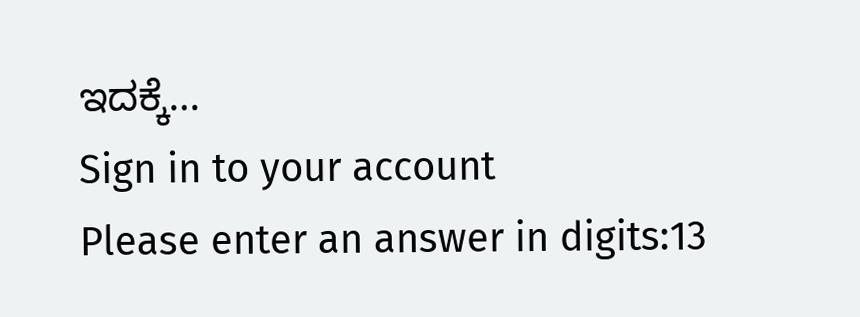ಇದಕ್ಕೆ…
Sign in to your account
Please enter an answer in digits:13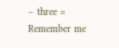− three =
Remember me